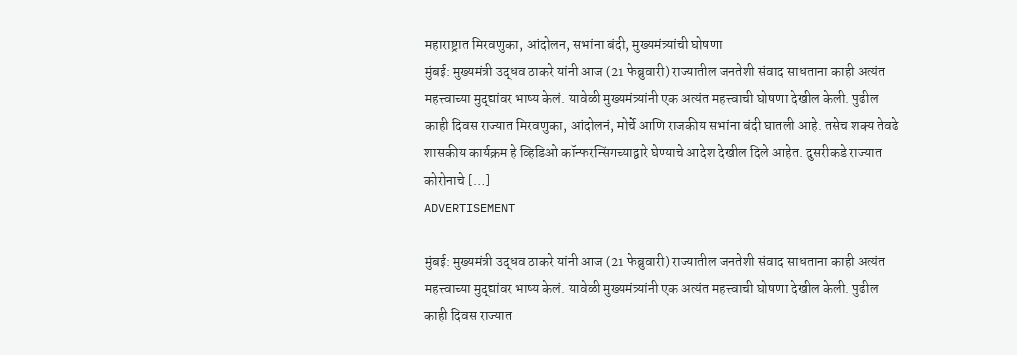महाराष्ट्रात मिरवणुका, आंदोलन, सभांना बंदी, मुख्यमंत्र्यांची घोषणा
मुंबई: मुख्यमंत्री उद्धव ठाकरे यांनी आज (21 फेब्रुवारी) राज्यातील जनतेशी संवाद साधताना काही अत्यंत महत्त्वाच्या मुद्द्यांवर भाष्य केलं. यावेळी मुख्यमंत्र्यांनी एक अत्यंत महत्त्वाची घोषणा देखील केली. पुढील काही दिवस राज्यात मिरवणुका, आंदोलनं, मोर्चे आणि राजकीय सभांना बंदी घातली आहे. तसेच शक्य तेवढे शासकीय कार्यक्रम हे व्हिडिओ कॉन्फरन्सिंगच्याद्वारे घेण्याचे आदेश देखील दिले आहेत. दुसरीकडे राज्यात कोरोनाचे […]
ADVERTISEMENT

मुंबई: मुख्यमंत्री उद्धव ठाकरे यांनी आज (21 फेब्रुवारी) राज्यातील जनतेशी संवाद साधताना काही अत्यंत महत्त्वाच्या मुद्द्यांवर भाष्य केलं. यावेळी मुख्यमंत्र्यांनी एक अत्यंत महत्त्वाची घोषणा देखील केली. पुढील काही दिवस राज्यात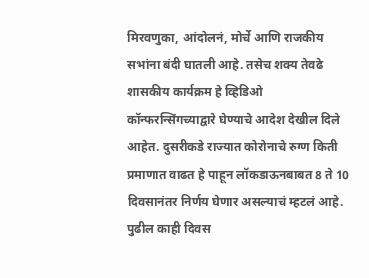मिरवणुका, आंदोलनं, मोर्चे आणि राजकीय सभांना बंदी घातली आहे. तसेच शक्य तेवढे शासकीय कार्यक्रम हे व्हिडिओ कॉन्फरन्सिंगच्याद्वारे घेण्याचे आदेश देखील दिले आहेत. दुसरीकडे राज्यात कोरोनाचे रुग्ण किती प्रमाणात वाढत हे पाहून लॉकडाऊनबाबत 8 ते 10 दिवसानंतर निर्णय घेणार असल्याचं म्हटलं आहे.
पुढील काही दिवस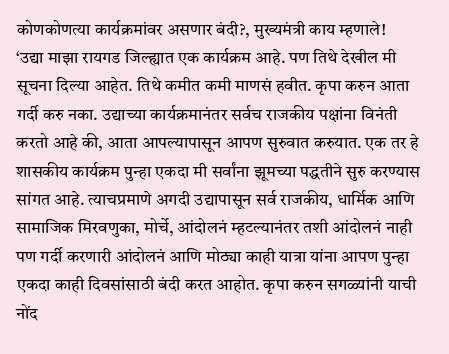कोणकोणत्या कार्यक्रमांवर असणार बंदी?, मुख्यमंत्री काय म्हणाले!
‘उद्या माझा रायगड जिल्ह्यात एक कार्यक्रम आहे. पण तिथे देखील मी सूचना दिल्या आहेत. तिथे कमीत कमी माणसं हवीत. कृपा करुन आता गर्दी करु नका. उद्याच्या कार्यक्रमानंतर सर्वच राजकीय पक्षांना विनंती करतो आहे की, आता आपल्यापासून आपण सुरुवात करुयात. एक तर हे शासकीय कार्यक्रम पुन्हा एकदा मी सर्वांना झूमच्या पद्धतीने सुरु करण्यास सांगत आहे. त्याचप्रमाणे अगदी उद्यापासून सर्व राजकीय, धार्मिक आणि सामाजिक मिरवणुका, मोर्चे, आंदोलनं म्हटल्यानंतर तशी आंदोलनं नाही पण गर्दी करणारी आंदोलनं आणि मोठ्या काही यात्रा यांना आपण पुन्हा एकदा काही दिवसांसाठी बंदी करत आहोत. कृपा करुन सगळ्यांनी याची नोंद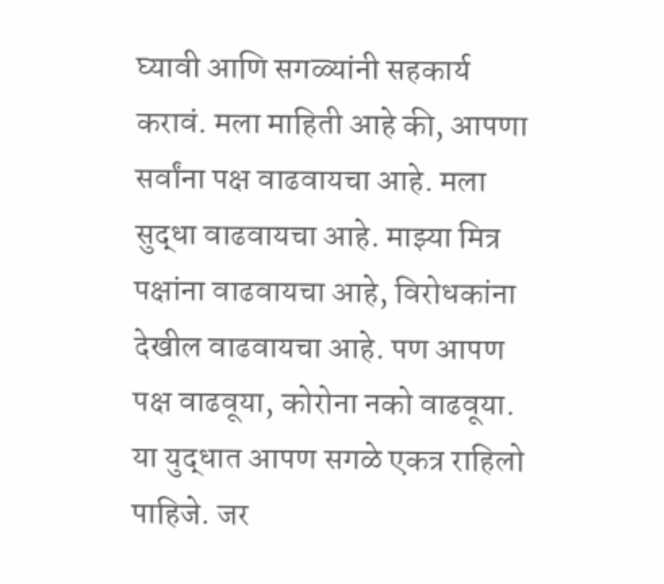घ्यावी आणि सगळ्यांनी सहकार्य करावं. मला माहिती आहे की, आपणा सर्वांना पक्ष वाढवायचा आहे. मला सुद्धा वाढवायचा आहे. माझ्या मित्र पक्षांना वाढवायचा आहे, विरोधकांना देखील वाढवायचा आहे. पण आपण पक्ष वाढवूया, कोरोना नको वाढवूया. या युद्धात आपण सगळे एकत्र राहिलो पाहिजे. जर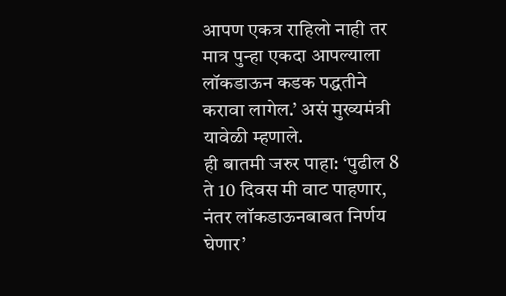आपण एकत्र राहिलो नाही तर मात्र पुन्हा एकदा आपल्याला लॉकडाऊन कडक पद्धतीने करावा लागेल.’ असं मुख्यमंत्री यावेळी म्हणाले.
ही बातमी जरुर पाहा: ‘पुढील 8 ते 10 दिवस मी वाट पाहणार, नंतर लॉकडाऊनबाबत निर्णय घेणार’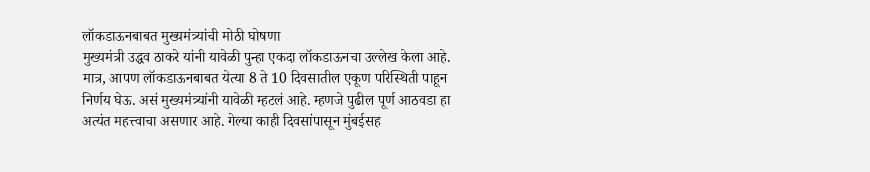लॉकडाऊनबाबत मुख्यमंत्र्यांची मोठी घोषणा
मुख्यमंत्री उद्धव ठाकरे यांनी यावेळी पुन्हा एकदा लॉकडाऊनचा उल्लेख केला आहे. मात्र, आपण लॉकडाऊनबाबत येत्या 8 ते 10 दिवसातील एकूण परिस्थिती पाहून निर्णय घेऊ. असं मुख्यमंत्र्यांनी यावेळी म्हटलं आहे. म्हणजे पुढील पूर्ण आठवडा हा अत्यंत महत्त्वाचा असणार आहे. गेल्या काही दिवसांपासून मुंबईसह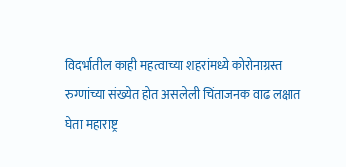विदर्भातील काही महत्वाच्या शहरांमध्ये कोरोनाग्रस्त रुग्णांच्या संख्येत होत असलेली चिंताजनक वाढ लक्षात घेता महाराष्ट्र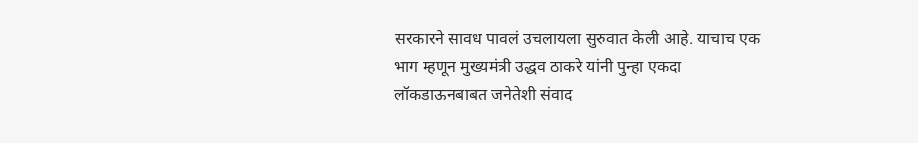सरकारने सावध पावलं उचलायला सुरुवात केली आहे. याचाच एक भाग म्हणून मुख्यमंत्री उद्धव ठाकरे यांनी पुन्हा एकदा लॉकडाऊनबाबत जनेतेशी संवाद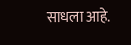साधला आहे.